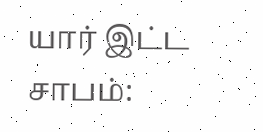யார் இட்ட சாபம்: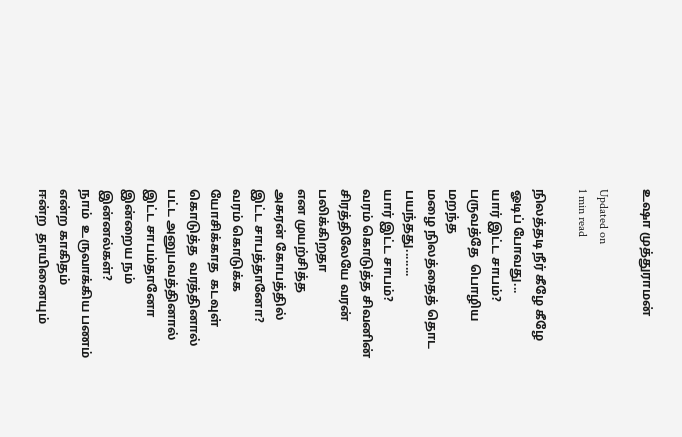உஷா முத்துராமன்

Updated on
1 min read

நிலத்தடி நீர் கீழே கீழே
ஓடிப் போவது...
யார் இட்ட சாபம்?
பருவத்தே  பொழிய மறந்த
மழை நிலத்தைத் தொட
பயந்தது........
யார் இட்ட சாபம்?
வரம் கொடுத்த சிவனின்
சிரத்திலேயே வரன் பலிக்கிறதா
என முயற்சித்த
அசுரன் கோபத்தில்
இட்ட சாபத்தானோ?
வரம் கொடுக்க
யோசிக்காத  கடவுள்
கொடுத்த  வரத்தினால்
பட்ட அனுபவத்தினால்
இட்ட சாபம்தானோ
இன்றைய நம்  இன்னல்கள்?
நாம்  உருவாக்கிய பணம்
என்ற காகிதம்
ஈன்ற  தாயினையும்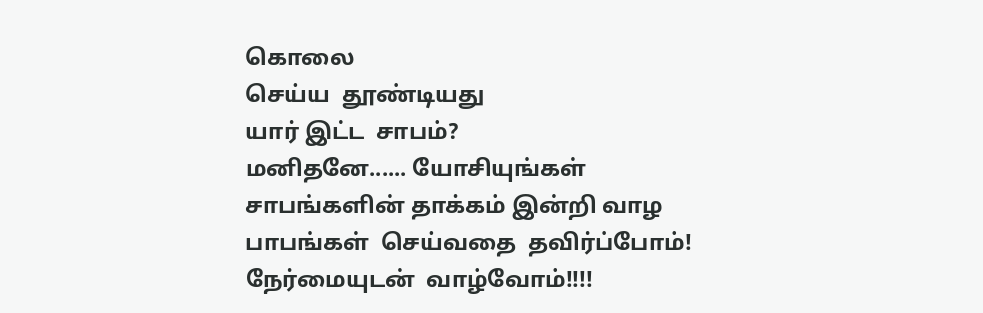கொலை
செய்ய  தூண்டியது
யார் இட்ட  சாபம்?
மனிதனே...... யோசியுங்கள்
சாபங்களின் தாக்கம் இன்றி வாழ
பாபங்கள்  செய்வதை  தவிர்ப்போம்!
நேர்மையுடன்  வாழ்வோம்!!!!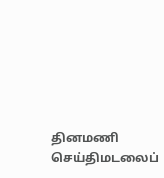தினமணி செய்திமடலைப்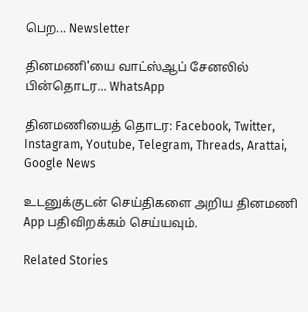பெற... Newsletter

தினமணி'யை வாட்ஸ்ஆப் சேனலில் பின்தொடர... WhatsApp

தினமணியைத் தொடர: Facebook, Twitter, Instagram, Youtube, Telegram, Threads, Arattai, Google News

உடனுக்குடன் செய்திகளை அறிய தினமணி App பதிவிறக்கம் செய்யவும்.

Related Stories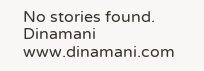No stories found.
Dinamani
www.dinamani.com